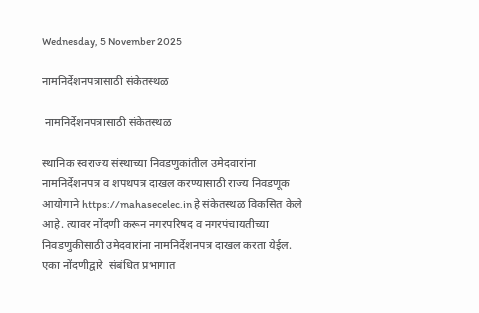Wednesday, 5 November 2025

नामनिर्देशनपत्रासाठी संकेतस्थळ

 नामनिर्देशनपत्रासाठी संकेतस्थळ

स्थानिक स्वराज्य संस्थाच्या निवडणुकांतील उमेदवारांना नामनिर्देशनपत्र व शपथपत्र दाखल करण्यासाठी राज्य निवडणूक आयोगाने https://mahasecelec.in हे संकेतस्थळ विकसित केले आहे. त्यावर नोंदणी करून नगरपरिषद व नगरपंचायतीच्या निवडणुकीसाठी उमेदवारांना नामनिर्देशनपत्र दाखल करता येईल. एका नोंदणीद्वारे  संबंधित प्रभागात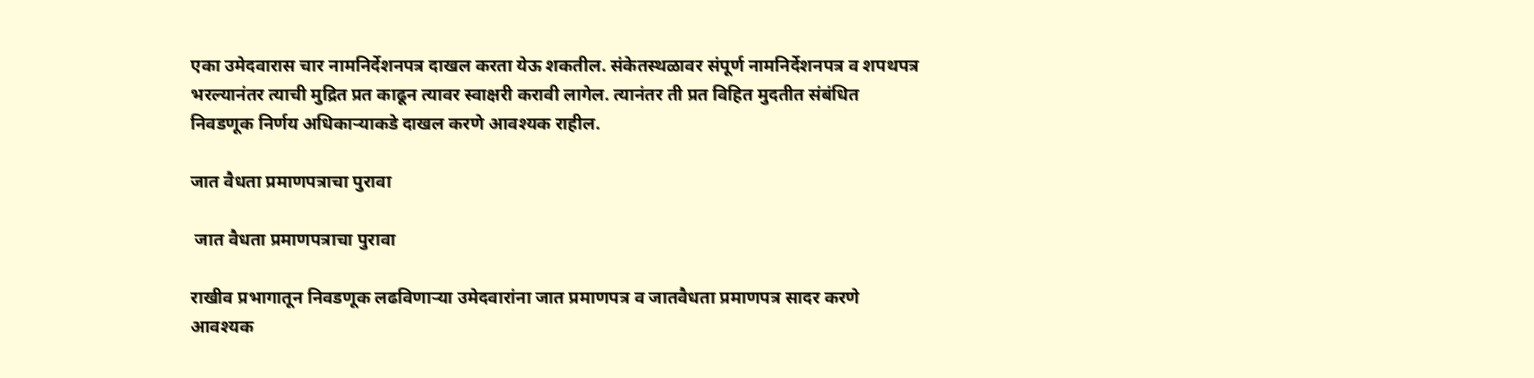एका उमेदवारास चार नामनिर्देशनपत्र दाखल करता येऊ शकतील. संकेतस्थळावर संपूर्ण नामनिर्देशनपत्र व शपथपत्र भरल्यानंतर त्याची मुद्रित प्रत काढून त्यावर स्वाक्षरी करावी लागेल. त्यानंतर ती प्रत विहित मुदतीत संबंधित निवडणूक निर्णय अधिकाऱ्याकडे दाखल करणे आवश्यक राहील.

जात वैधता प्रमाणपत्राचा पुरावा

 जात वैधता प्रमाणपत्राचा पुरावा

राखीव प्रभागातून निवडणूक लढविणाऱ्या उमेदवारांना जात प्रमाणपत्र व जातवैधता प्रमाणपत्र सादर करणे आवश्यक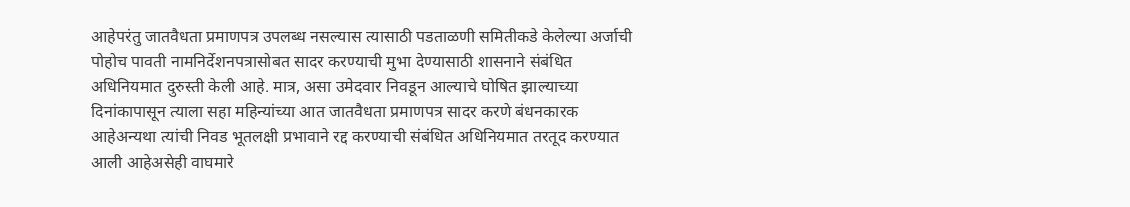आहेपरंतु जातवैधता प्रमाणपत्र उपलब्ध नसल्यास त्यासाठी पडताळणी समितीकडे केलेल्या अर्जाची पोहोच पावती नामनिर्देशनपत्रासोबत सादर करण्याची मुभा देण्यासाठी शासनाने संबंधित अधिनियमात दुरुस्ती केली आहे. मात्र, असा उमेदवार निवडून आल्याचे घोषित झाल्याच्या दिनांकापासून त्याला सहा महिन्यांच्या आत जातवैधता प्रमाणपत्र सादर करणे बंधनकारक आहेअन्यथा त्यांची निवड भूतलक्षी प्रभावाने रद्द करण्याची संबंधित अधिनियमात तरतूद करण्यात आली आहेअसेही वाघमारे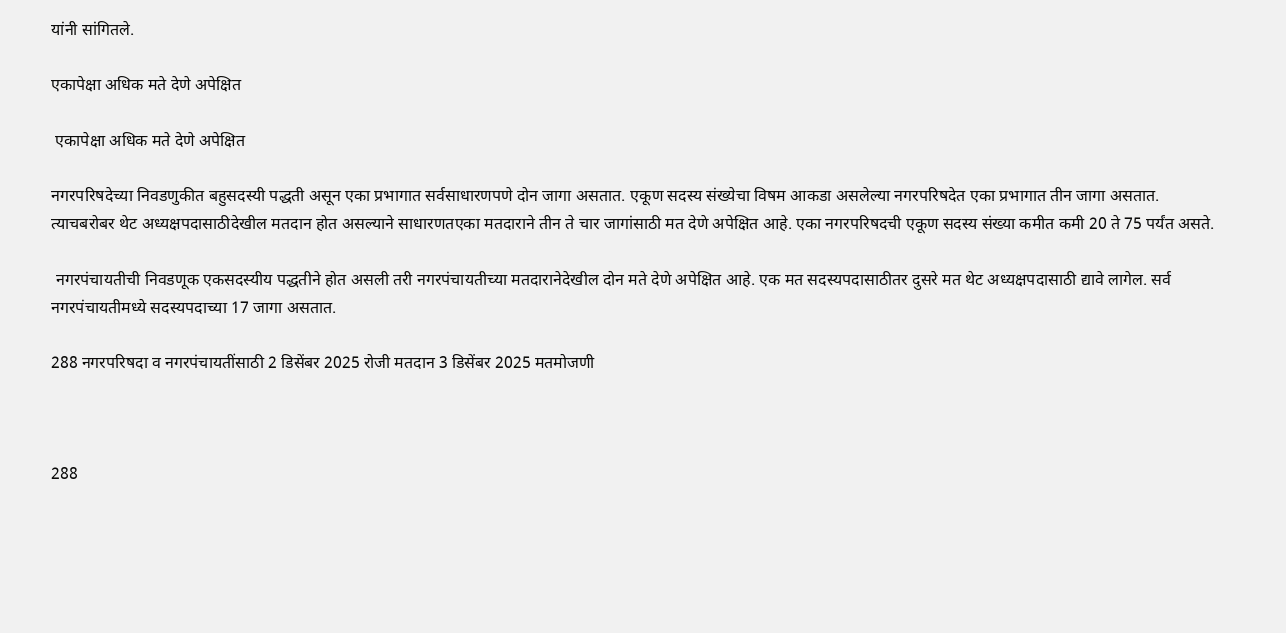यांनी सांगितले.

एकापेक्षा अधिक मते देणे अपेक्षित

 एकापेक्षा अधिक मते देणे अपेक्षित

नगरपरिषदेच्या निवडणुकीत बहुसदस्यी पद्धती असून एका प्रभागात सर्वसाधारणपणे दोन जागा असतात. एकूण सदस्य संख्येचा विषम आकडा असलेल्या नगरपरिषदेत एका प्रभागात तीन जागा असतात. त्याचबरोबर थेट अध्यक्षपदासाठीदेखील मतदान होत असल्याने साधारणतएका मतदाराने तीन ते चार जागांसाठी मत देणे अपेक्षित आहे. एका नगरपरिषदची एकूण सदस्य संख्या कमीत कमी 20 ते 75 पर्यंत असते.

 नगरपंचायतीची निवडणूक एकसदस्यीय पद्धतीने होत असली तरी नगरपंचायतीच्या मतदारानेदेखील दोन मते देणे अपेक्षित आहे. एक मत सदस्यपदासाठीतर दुसरे मत थेट अध्यक्षपदासाठी द्यावे लागेल. सर्व नगरपंचायतीमध्ये सदस्यपदाच्या 17 जागा असतात.

288 नगरपरिषदा व नगरपंचायतींसाठी 2 डिसेंबर 2025 रोजी मतदान 3 डिसेंबर 2025 मतमोजणी



288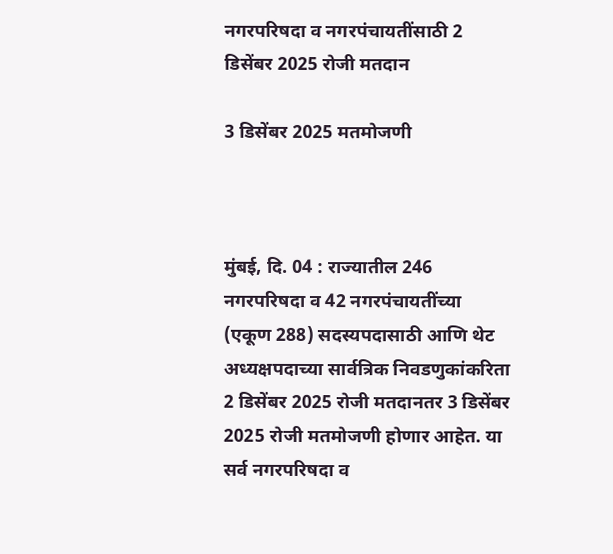नगरपरिषदा व नगरपंचायतींसाठी 2 डिसेंबर 2025 रोजी मतदान

3 डिसेंबर 2025 मतमोजणी



मुंबई, दि. 04 : राज्यातील 246 नगरपरिषदा व 42 नगरपंचायतींच्या (एकूण 288) सदस्यपदासाठी आणि थेट अध्यक्षपदाच्या सार्वत्रिक निवडणुकांकरिता 2 डिसेंबर 2025 रोजी मतदानतर 3 डिसेंबर 2025 रोजी मतमोजणी होणार आहेत. या सर्व नगरपरिषदा व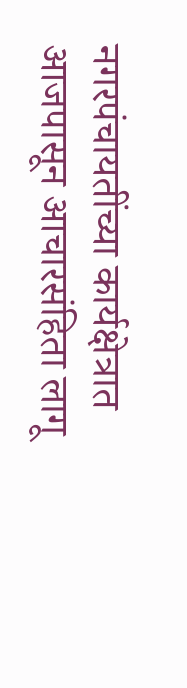नगरपंचायतींच्या कार्यक्षेत्रात आजपासून आचारसंहिता लागू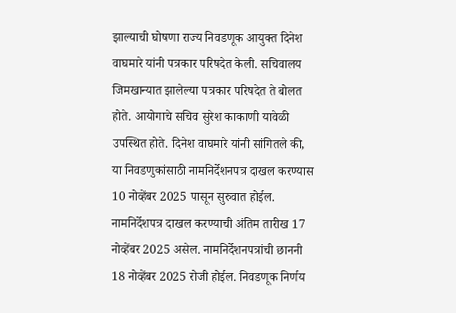झाल्याची घोषणा राज्य निवडणूक आयुक्त दिनेश वाघमारे यांनी पत्रकार परिषदेत केली. सचिवालय जिमखान्यात झालेल्या पत्रकार परिषदेत ते बोलत होते. आयोगाचे सचिव सुरेश काकाणी यावेळी उपस्थित होते. दिनेश वाघमारे यांनी सांगितले की, या निवडणुकांसाठी नामनिर्देशनपत्र दाखल करण्यास 10 नोव्हेंबर 2025 पासून सुरुवात होईल. नामनिर्देशपत्र दाखल करण्याची अंतिम तारीख 17 नोव्हेंबर 2025 असेल. नामनिर्देशनपत्रांची छाननी 18 नोव्हेंबर 2025 रोजी होईल. निवडणूक निर्णय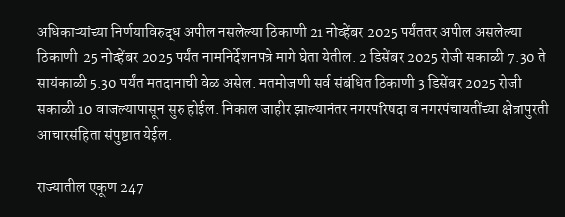अधिकाऱ्यांच्या निर्णयाविरुद्ध अपील नसलेल्या ठिकाणी 21 नोव्हेंबर 2025 पर्यंततर अपील असलेल्या ठिकाणी  25 नोव्हेंबर 2025 पर्यंत नामनिर्देशनपत्रे मागे घेता येतील. 2 डिसेंबर 2025 रोजी सकाळी 7.30 ते सायंकाळी 5.30 पर्यंत मतदानाची वेळ असेल. मतमोजणी सर्व संबंधित ठिकाणी 3 डिसेंबर 2025 रोजी सकाळी 10 वाजल्यापासून सुरु होईल. निकाल जाहीर झाल्यानंतर नगरपरिषदा व नगरपंचायतींच्या क्षेत्रापुरती आचारसंहिता संपुष्टात येईल.

राज्यातील एकूण 247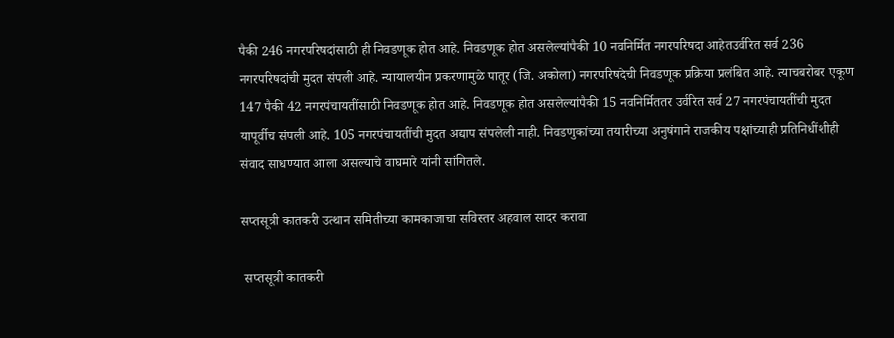पैकी 246 नगरपरिषदांसाठी ही निवडणूक होत आहे. निवडणूक होत असलेल्यांपैकी 10 नवनिर्मित नगरपरिषदा आहेतउर्वरित सर्व 236 नगरपरिषदांची मुदत संपली आहे. न्यायालयीन प्रकरणामुळे पातूर (जि. अकोला) नगरपरिषदेची निवडणूक प्रक्रिया प्रलंबित आहे. त्याचबरोबर एकूण 147 पैकी 42 नगरपंचायतींसाठी निवडणूक होत आहे. निवडणूक होत असलेल्यांपैकी 15 नवनिर्मिततर उर्वरित सर्व 27 नगरपंचायतींची मुदत यापूर्वीच संपली आहे. 105 नगरपंचायतींची मुदत अद्याप संपलेली नाही. निवडणुकांच्या तयारीच्या अनुषंगाने राजकीय पक्षांच्याही प्रतिनिधींशीही संवाद साधण्यात आला असल्याचे वाघमारे यांनी सांगितले.

सप्तसूत्री कातकरी उत्थान समितीच्या कामकाजाचा सविस्तर अहवाल सादर करावा

 सप्तसूत्री कातकरी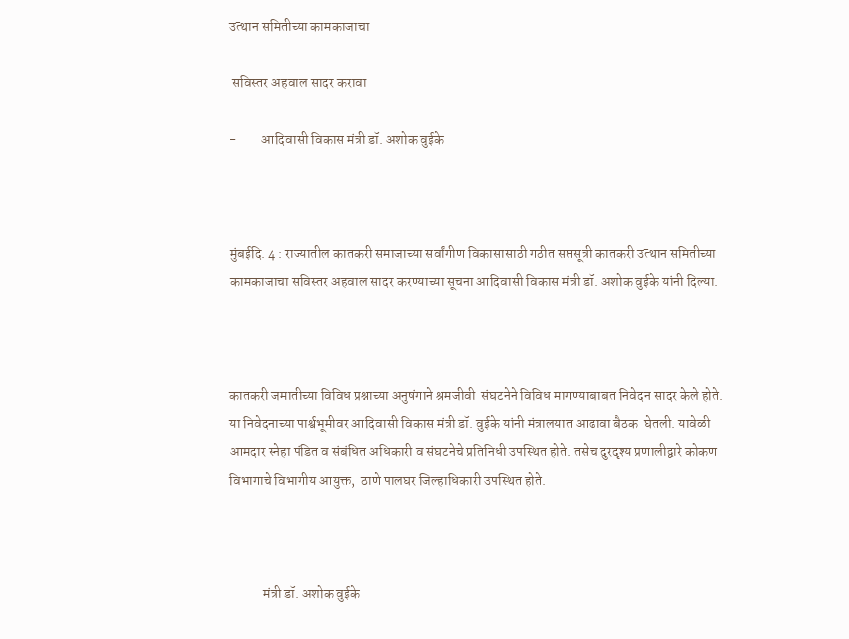उत्थान समितीच्या कामकाजाचा

 सविस्तर अहवाल सादर करावा

-         आदिवासी विकास मंत्री डॉ. अशोक वुईके



मुंबईदि. 4 : राज्यातील कातकरी समाजाच्या सर्वांगीण विकासासाठी गठीत सप्तसूत्री कातकरी उत्थान समितीच्या कामकाजाचा सविस्तर अहवाल सादर करण्याच्या सूचना आदिवासी विकास मंत्री डॉ. अशोक वुईके यांनी दिल्या.



कातकरी जमातीच्या विविध प्रश्नाच्या अनुषंगाने श्रमजीवी  संघटनेने विविध मागण्याबाबत निवेदन सादर केले होते. या निवेदनाच्या पार्श्वभूमीवर आदिवासी विकास मंत्री डॉ. वुईके यांनी मंत्रालयात आढावा बैठक  घेतली. यावेळी आमदार स्नेहा पंडित व संबंधित अधिकारी व संघटनेचे प्रतिनिधी उपस्थित होते. तसेच दुरदृश्य प्रणालीद्वारे कोकण विभागाचे विभागीय आयुक्त,  ठाणे पालघर जिल्हाधिकारी उपस्थित होते.



            मंत्री डॉ. अशोक वुईके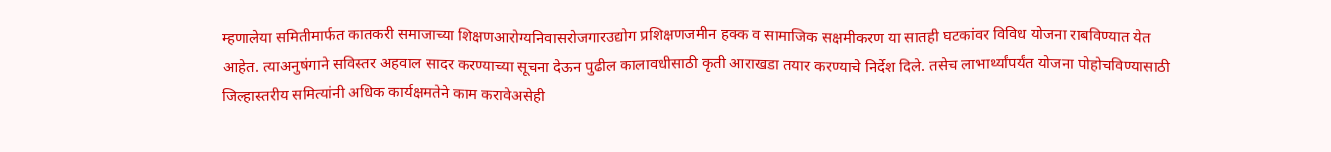म्हणालेया समितीमार्फत कातकरी समाजाच्या शिक्षणआरोग्यनिवासरोजगारउद्योग प्रशिक्षणजमीन हक्क व सामाजिक सक्षमीकरण या सातही घटकांवर विविध योजना राबविण्यात येत आहेत. त्याअनुषंगाने सविस्तर अहवाल सादर करण्याच्या सूचना देऊन पुढील कालावधीसाठी कृती आराखडा तयार करण्याचे निर्देश दिले. तसेच लाभार्थ्यांपर्यंत योजना पोहोचविण्यासाठी जिल्हास्तरीय समित्यांनी अधिक कार्यक्षमतेने काम करावेअसेही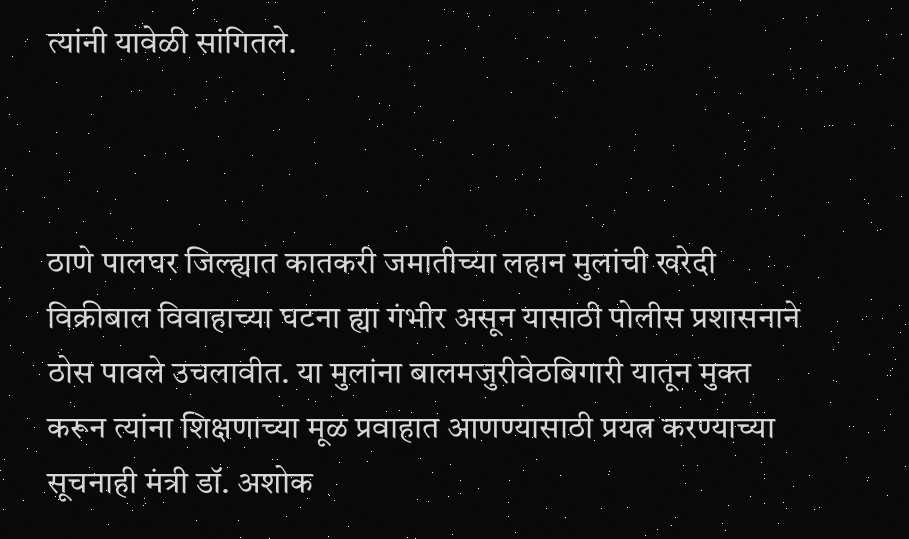त्यांनी यावेळी सांगितले.



ठाणे पालघर जिल्ह्यात कातकरी जमातीच्या लहान मुलांची खरेदी विक्रीबाल विवाहाच्या घटना ह्या गंभीर असून यासाठी पोलीस प्रशासनाने ठोस पावले उचलावीत. या मुलांना बालमजुरीवेठबिगारी यातून मुक्त करून त्यांना शिक्षणाच्या मूळ प्रवाहात आणण्यासाठी प्रयत्न करण्याच्या सूचनाही मंत्री डॉ. अशोक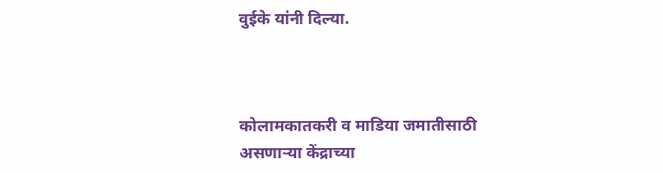वुईके यांनी दिल्या.



कोलामकातकरी व माडिया जमातीसाठी असणाऱ्या केंद्राच्या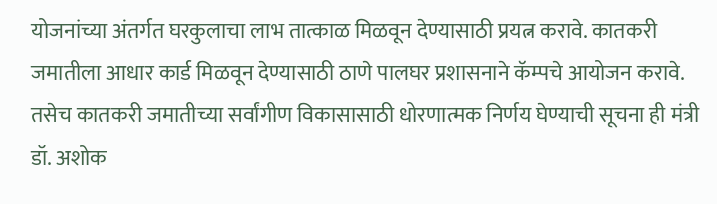योजनांच्या अंतर्गत घरकुलाचा लाभ तात्काळ मिळवून देण्यासाठी प्रयत्न करावे. कातकरी जमातीला आधार कार्ड मिळवून देण्यासाठी ठाणे पालघर प्रशासनाने कॅम्पचे आयोजन करावे. तसेच कातकरी जमातीच्या सर्वांगीण विकासासाठी धोरणात्मक निर्णय घेण्याची सूचना ही मंत्री डॉ. अशोक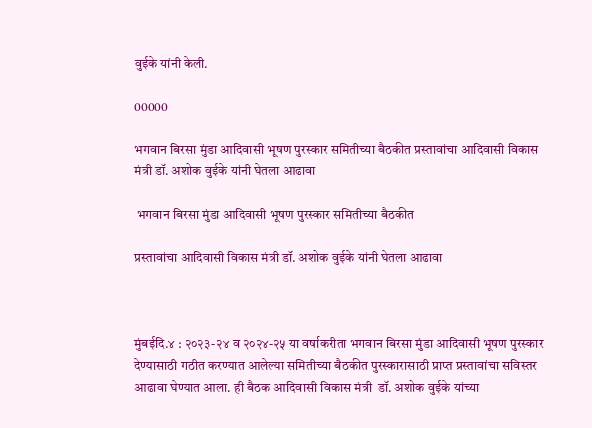वुईके यांनी केली.

00000

भगवान बिरसा मुंडा आदिवासी भूषण पुरस्कार समितीच्या बैठकीत प्रस्तावांचा आदिवासी विकास मंत्री डॉ. अशोक वुईके यांनी घेतला आढावा

 भगवान बिरसा मुंडा आदिवासी भूषण पुरस्कार समितीच्या बैठकीत

प्रस्तावांचा आदिवासी विकास मंत्री डॉ. अशोक वुईके यांनी घेतला आढावा



मुंबईदि.४ : २०२३-२४ व २०२४-२५ या वर्षाकरीता भगवान बिरसा मुंडा आदिवासी भूषण पुरस्कार देण्यासाठी गठीत करण्यात आलेल्या समितीच्या बैठकीत पुरस्कारासाठी प्राप्त प्रस्तावांचा सविस्तर आढावा घेण्यात आला. ही बैठक आदिवासी विकास मंत्री  डॉ. अशोक वुईके यांच्या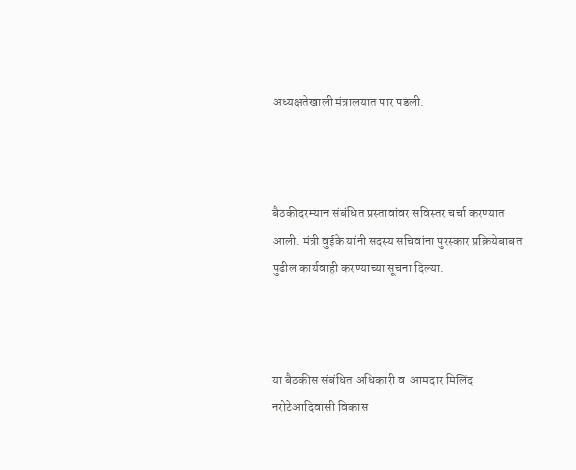अध्यक्षतेखाली मंत्रालयात पार पडली.



बैठकीदरम्यान संबंधित प्रस्तावांवर सविस्तर चर्चा करण्यात आली. मंत्री वुईके यांनी सदस्य सचिवांना पुरस्कार प्रक्रियेबाबत पुढील कार्यवाही करण्याच्या सूचना दिल्या.



या बैठकीस संबंधित अधिकारी व  आमदार मिलिंद नरोटेआदिवासी विकास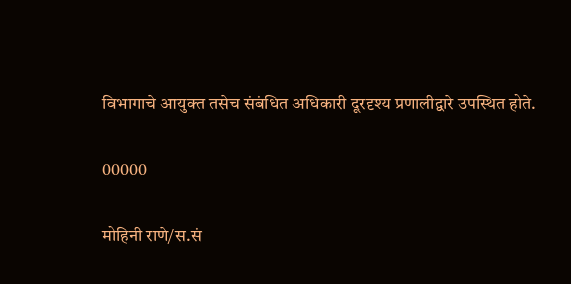विभागाचे आयुक्त तसेच संबंधित अधिकारी दूरदृश्य प्रणालीद्वारे उपस्थित होते.

00000

मोहिनी राणे/स.सं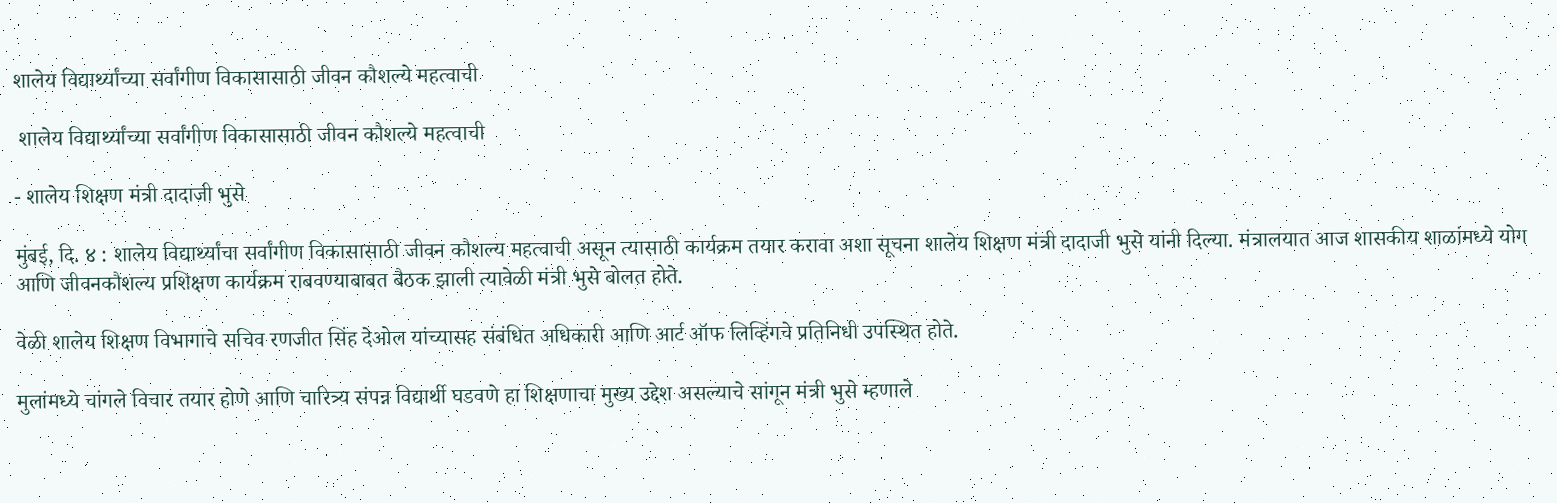शालेय विद्यार्थ्यांच्या सर्वांगीण विकासासाठी जीवन कौशल्ये महत्वाची

 शालेय विद्यार्थ्यांच्या सर्वांगीण विकासासाठी जीवन कौशल्ये महत्वाची

- शालेय शिक्षण मंत्री दादाजी भुसे

मुंबई, दि. ४ : शालेय विद्यार्थ्यांचा सर्वांगीण विकासासाठी जीवन कौशल्य महत्वाची असून त्यासाठी कार्यक्रम तयार करावा अशा सूचना शालेय शिक्षण मंत्री दादाजी भुसे यांनी दिल्या. मंत्रालयात आज शासकीय शाळांमध्ये योग आणि जीवनकौशल्य प्रशिक्षण कार्यक्रम राबवण्याबाबत बैठक झाली त्यावेळी मंत्री भुसे बोलत होते.

वेळी शालेय शिक्षण विभागाचे सचिव रणजीत सिंह देओल यांच्यासह संबंधित अधिकारी आणि आर्ट ऑफ लिव्हिंगचे प्रतिनिधी उपस्थित होते.

मुलांमध्ये चांगले विचार तयार होणे आणि चारित्र्य संपन्न विद्यार्थी घडवणे हा शिक्षणाचा मुख्य उद्देश असल्याचे सांगून मंत्री भुसे म्हणाले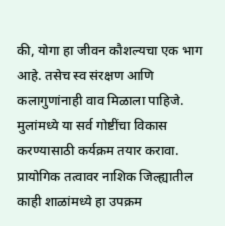की, योगा हा जीवन कौशल्यचा एक भाग आहे. तसेच स्व संरक्षण आणि कलागुणांनाही वाव मिळाला पाहिजे. मुलांमध्ये या सर्व गोष्टींचा विकास करण्यासाठी कर्यक्रम तयार करावा. प्रायोगिक तत्वावर नाशिक जिल्ह्यातील काही शाळांमध्ये हा उपक्रम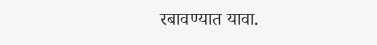रबावण्यात यावा.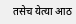तसेच येत्या आठ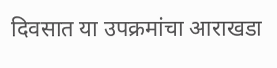दिवसात या उपक्रमांचा आराखडा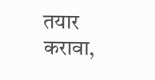तयार करावा,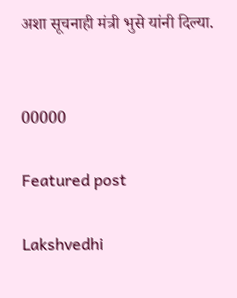अशा सूचनाही मंत्री भुसे यांनी दिल्या.


00000

Featured post

Lakshvedhi